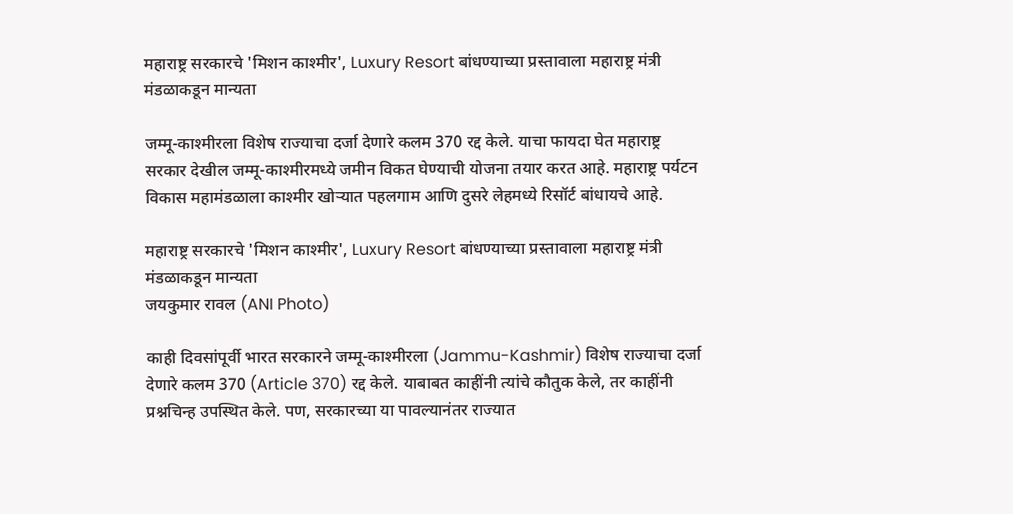महाराष्ट्र सरकारचे 'मिशन काश्मीर', Luxury Resort बांधण्याच्या प्रस्तावाला महाराष्ट्र मंत्री मंडळाकडून मान्यता

जम्मू-काश्मीरला विशेष राज्याचा दर्जा देणारे कलम 370 रद्द केले. याचा फायदा घेत महाराष्ट्र सरकार देखील जम्मू-काश्मीरमध्ये जमीन विकत घेण्याची योजना तयार करत आहे. महाराष्ट्र पर्यटन विकास महामंडळाला काश्मीर खोऱ्यात पहलगाम आणि दुसरे लेहमध्ये रिसॉर्ट बांधायचे आहे.

महाराष्ट्र सरकारचे 'मिशन काश्मीर', Luxury Resort बांधण्याच्या प्रस्तावाला महाराष्ट्र मंत्री मंडळाकडून मान्यता
जयकुमार रावल (ANI Photo)

काही दिवसांपूर्वी भारत सरकारने जम्मू-काश्मीरला (Jammu-Kashmir) विशेष राज्याचा दर्जा देणारे कलम 370 (Article 370) रद्द केले. याबाबत काहींनी त्यांचे कौतुक केले, तर काहींनी प्रश्नचिन्ह उपस्थित केले. पण, सरकारच्या या पावल्यानंतर राज्यात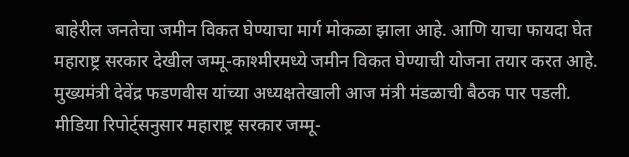बाहेरील जनतेचा जमीन विकत घेण्याचा मार्ग मोकळा झाला आहे. आणि याचा फायदा घेत महाराष्ट्र सरकार देखील जम्मू-काश्मीरमध्ये जमीन विकत घेण्याची योजना तयार करत आहे. मुख्यमंत्री देवेंद्र फडणवीस यांच्या अध्यक्षतेखाली आज मंत्री मंडळाची बैठक पार पडली. मीडिया रिपोर्ट्सनुसार महाराष्ट्र सरकार जम्मू-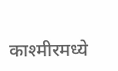काश्मीरमध्ये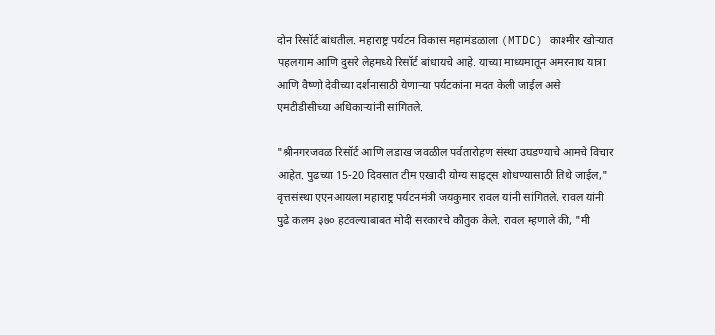दोन रिसॉर्ट बांधतील. महाराष्ट्र पर्यटन विकास महामंडळाला (MTDC) काश्मीर खोऱ्यात पहलगाम आणि दुसरे लेहमध्ये रिसॉर्ट बांधायचे आहे. याच्या माध्यमातून अमरनाथ यात्रा आणि वैष्णो देवीच्या दर्शनासाठी येणाऱ्या पर्यटकांना मदत केली जाईल असे एमटीडीसीच्या अधिकाऱ्यांनी सांगितले.

"श्रीनगरजवळ रिसॉर्ट आणि लडाख जवळील पर्वतारोहण संस्था उघडण्याचे आमचे विचार आहेत. पुढच्या 15-20 दिवसात टीम एखादी योग्य साइट्स शोधण्यासाठी तिथे जाईल," वृत्तसंस्था एएनआयला महाराष्ट्र पर्यटनमंत्री जयकुमार रावल यांनी सांगितले. रावल यांनी पुढे कलम ३७० हटवल्याबाबत मोदी सरकारचे कौतुक केले. रावल म्हणाले की, "मी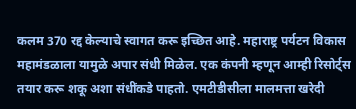कलम 370 रद्द केल्याचे स्वागत करू इच्छित आहे. महाराष्ट्र पर्यटन विकास महामंडळाला यामुळे अपार संधी मिळेल. एक कंपनी म्हणून आम्ही रिसोर्ट्स तयार करू शकू अशा संधींकडे पाहतो. एमटीडीसीला मालमत्ता खरेदी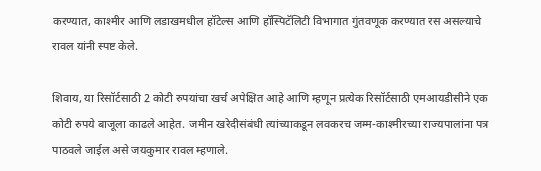करण्यात, काश्मीर आणि लडाखमधील हॉटेल्स आणि हॉस्पिटॅलिटी विभागात गुंतवणूक करण्यात रस असल्याचे रावल यांनी स्पष्ट केले.

शिवाय, या रिसॉर्टसाठी 2 कोटी रुपयांचा खर्च अपेक्षित आहे आणि म्हणून प्रत्येक रिसॉर्टसाठी एमआयडीसीने एक कोटी रुपये बाजूला काढले आहेत. जमीन खरेदीसंबंधी त्यांच्याकडून लवकरच जम्म-काश्मीरच्या राज्यपालांना पत्र पाठवले जाईल असे जयकुमार रावल म्हणाले.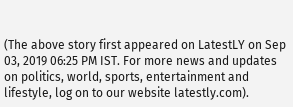(The above story first appeared on LatestLY on Sep 03, 2019 06:25 PM IST. For more news and updates on politics, world, sports, entertainment and lifestyle, log on to our website latestly.com).